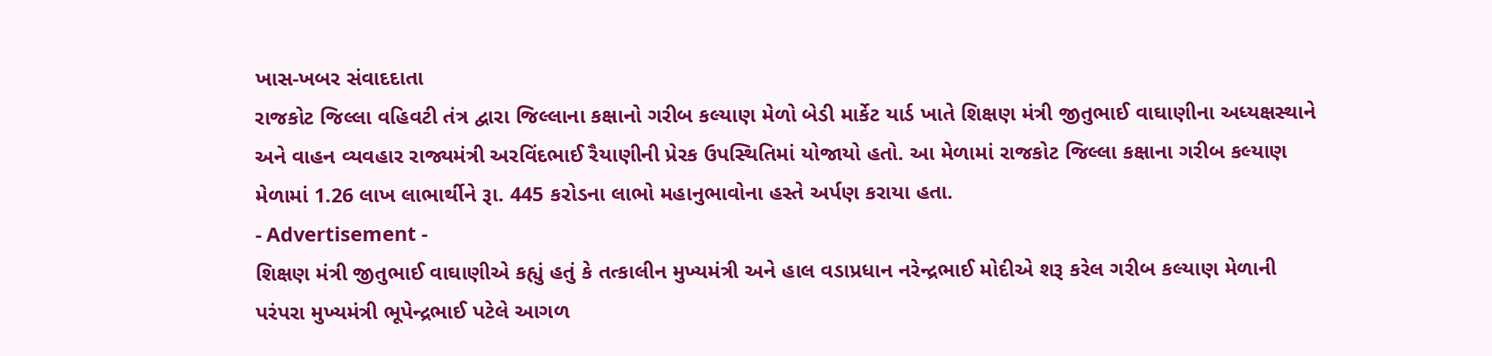ખાસ-ખબર સંવાદદાતા
રાજકોટ જિલ્લા વહિવટી તંત્ર દ્વારા જિલ્લાના કક્ષાનો ગરીબ કલ્યાણ મેળો બેડી માર્કેટ યાર્ડ ખાતે શિક્ષણ મંત્રી જીતુભાઈ વાઘાણીના અધ્યક્ષસ્થાને અને વાહન વ્યવહાર રાજ્યમંત્રી અરવિંદભાઈ રૈયાણીની પ્રેરક ઉપસ્થિતિમાં યોજાયો હતો. આ મેળામાં રાજકોટ જિલ્લા કક્ષાના ગરીબ કલ્યાણ મેળામાં 1.26 લાખ લાભાર્થીને રૂા. 445 કરોડના લાભો મહાનુભાવોના હસ્તે અર્પણ કરાયા હતા.
- Advertisement -
શિક્ષણ મંત્રી જીતુભાઈ વાઘાણીએ કહ્યું હતું કે તત્કાલીન મુખ્યમંત્રી અને હાલ વડાપ્રધાન નરેન્દ્રભાઈ મોદીએ શરૂ કરેલ ગરીબ કલ્યાણ મેળાની પરંપરા મુખ્યમંત્રી ભૂપેન્દ્રભાઈ પટેલે આગળ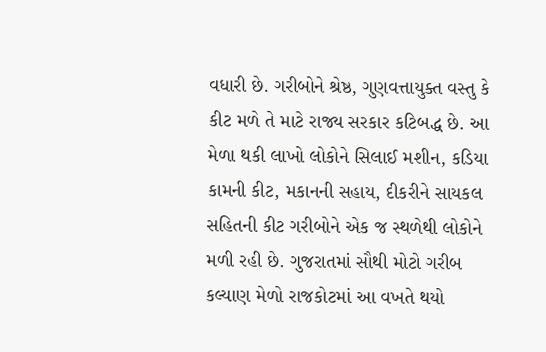વધારી છે. ગરીબોને શ્રેષ્ઠ, ગુણવત્તાયુક્ત વસ્તુ કે કીટ મળે તે માટે રાજ્ય સરકાર કટિબદ્ધ છે. આ મેળા થકી લાખો લોકોને સિલાઈ મશીન, કડિયા કામની કીટ, મકાનની સહાય, દીકરીને સાયકલ સહિતની કીટ ગરીબોને એક જ સ્થળેથી લોકોને મળી રહી છે. ગુજરાતમાં સૌથી મોટો ગરીબ કલ્યાણ મેળો રાજકોટમાં આ વખતે થયો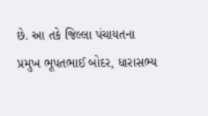છે. આ તકે જિલ્લા પંચાયતના પ્રમુખ ભૂપતભાઈ બોદર, ધારાસભ્ય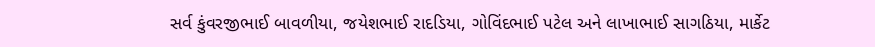સર્વ કુંવરજીભાઈ બાવળીયા, જયેશભાઈ રાદડિયા, ગોવિંદભાઈ પટેલ અને લાખાભાઈ સાગઠિયા, માર્કેટ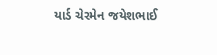યાર્ડ ચેરમેન જયેશભાઈ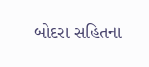બોદરા સહિતના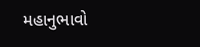મહાનુભાવો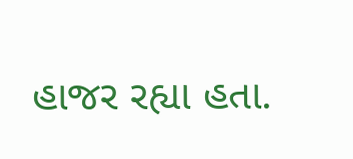હાજર રહ્યા હતા.